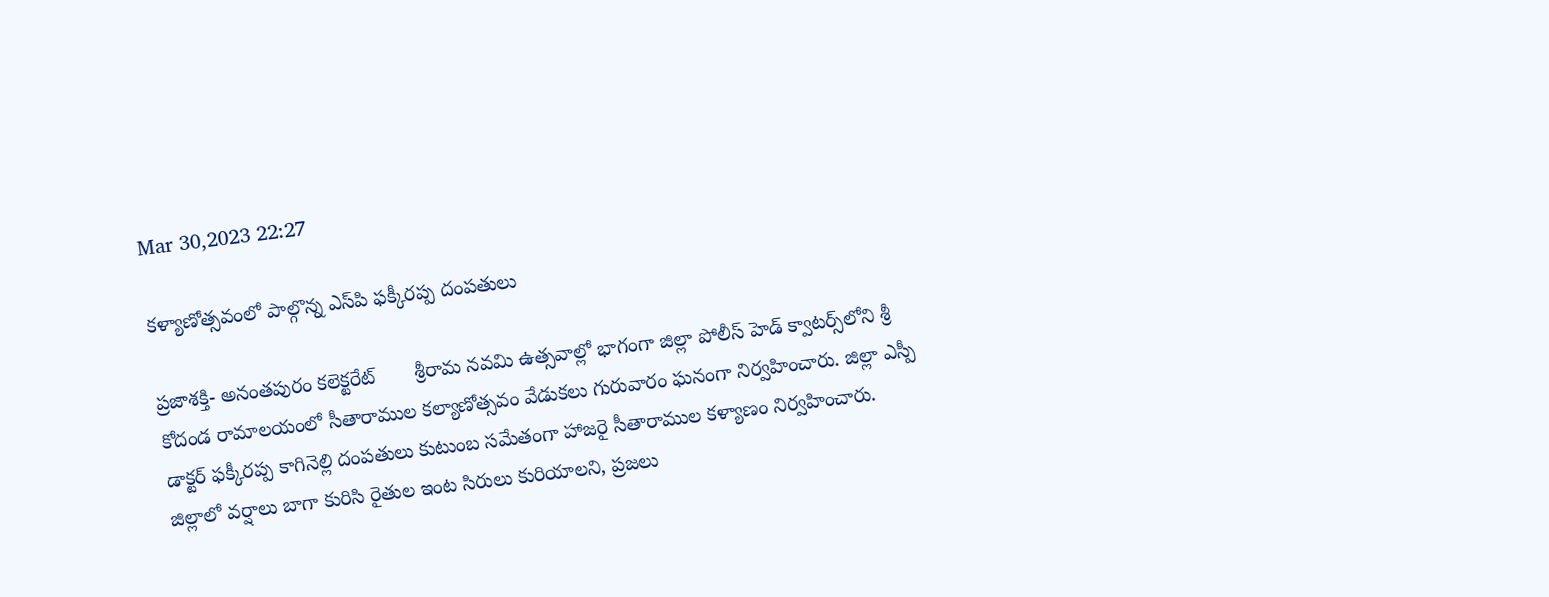Mar 30,2023 22:27

కళ్యాణోత్సవంలో పాల్గొన్న ఎస్‌పి ఫక్కీరప్ప దంపతులు

ప్రజాశక్తి- అనంతపురం కలెక్టరేట్‌       శ్రీరామ నవమి ఉత్సవాల్లో భాగంగా జిల్లా పోలీస్‌ హెడ్‌ క్వాటర్స్‌లోని శ్రీ కోదండ రామాలయంలో సీతారాముల కల్యాణోత్సవం వేడుకలు గురువారం ఘనంగా నిర్వహించారు. జిల్లా ఎస్పీ డాక్టర్‌ ఫక్కీరప్ప కాగినెల్లి దంపతులు కుటుంబ సమేతంగా హాజరై సీతారాముల కళ్యాణం నిర్వహించారు. జిల్లాలో వర్షాలు బాగా కురిసి రైతుల ఇంట సిరులు కురియాలని, ప్రజలు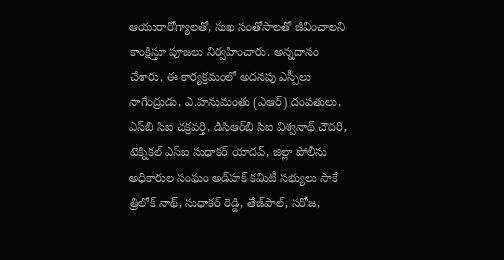ఆయురారోగ్యాలతో, సుఖ సంతోసాలతో జీవించాలని కాంక్షిస్తూ పూజలు నిర్వహించారు. అన్నదానం చేశారు. ఈ కార్యక్రమంలో అదనపు ఎస్పీలు నాగేంద్రుడు, ఎ.హనుమంతు (ఎఆర్‌) దంపతులు, ఎస్‌బి సిఐ చక్రవర్తి, డిసిఆర్‌బి సిఐ విశ్వనాథ్‌ చౌదరి, టెక్నికల్‌ ఎస్‌ఐ సుధాకర్‌ యాదవ్‌, జిల్లా పోలీసు అధికారుల సంఘం అడ్‌హక్‌ కమిటీ సభ్యులు సాకే త్రిలోక్‌ నాథ్‌, సుధాకర్‌ రెడ్డి, తేజ్‌పాల్‌, సరోజ,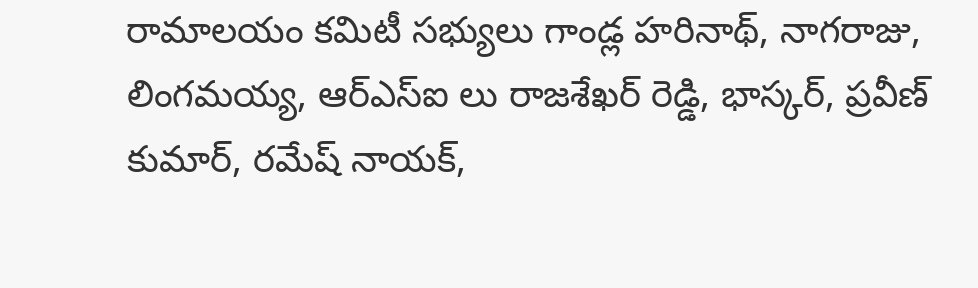రామాలయం కమిటీ సభ్యులు గాండ్ల హరినాథ్‌, నాగరాజు, లింగమయ్య, ఆర్‌ఎస్‌ఐ లు రాజశేఖర్‌ రెడ్డి, భాస్కర్‌, ప్రవీణ్‌ కుమార్‌, రమేష్‌ నాయక్‌,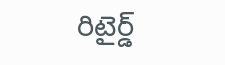రిటైర్డ్‌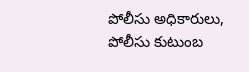పోలీసు అధికారులు, పోలీసు కుటుంబ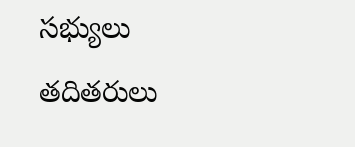సభ్యులు తదితరులు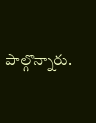పాల్గొన్నారు.